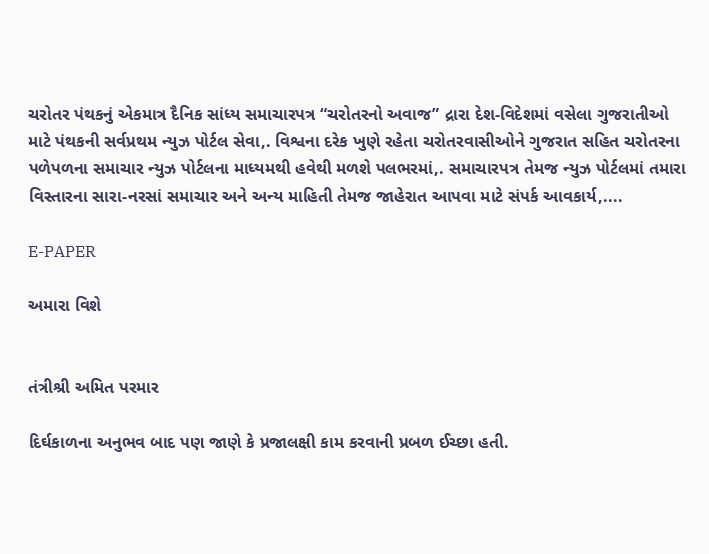ચરોતર પંથકનું એકમાત્ર દૈનિક સાંધ્ય સમાચારપત્ર “ચરોતરનો અવાજ” દ્રારા દેશ-વિદેશમાં વસેલા ગુજરાતીઓ માટે પંથકની સર્વપ્રથમ ન્યુઝ પોર્ટલ સેવા,. વિશ્વના દરેક ખુણે રહેતા ચરોતરવાસીઓને ગુજરાત સહિત ચરોતરના પળેપળના સમાચાર ન્યુઝ પોર્ટલના માધ્યમથી હવેથી મળશે પલભરમાં,. સમાચારપત્ર તેમજ ન્યુઝ પોર્ટલમાં તમારા વિસ્તારના સારા-નરસાં સમાચાર અને અન્ય માહિતી તેમજ જાહેરાત આપવા માટે સંપર્ક આવકાર્ય,....

E-PAPER

અમારા વિશે


તંત્રીશ્રી અમિત પરમાર

દિર્ઘકાળના અનુભવ બાદ પણ જાણે કે પ્રજાલક્ષી કામ કરવાની પ્રબળ ઈચ્છા હતી.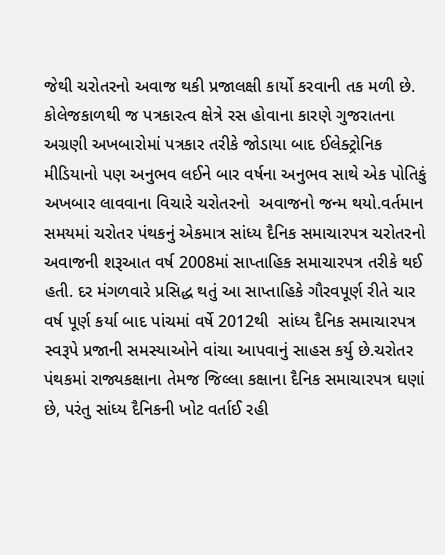જેથી ચરોતરનો અવાજ થકી પ્રજાલક્ષી કાર્યો કરવાની તક મળી છે. કોલેજકાળથી જ પત્રકારત્વ ક્ષેત્રે રસ હોવાના કારણે ગુજરાતના અગ્રણી અખબારોમાં પત્રકાર તરીકે જોડાયા બાદ ઈલેક્ટ્રોનિક મીડિયાનો પણ અનુભવ લઈને બાર વર્ષના અનુભવ સાથે એક પોતિકું અખબાર લાવવાના વિચારે ચરોતરનો  અવાજનો જન્મ થયો.વર્તમાન સમયમાં ચરોતર પંથકનું એકમાત્ર સાંધ્ય દૈનિક સમાચારપત્ર ચરોતરનો અવાજની શરૂઆત વર્ષ 2008માં સાપ્તાહિક સમાચારપત્ર તરીકે થઈ હતી. દર મંગળવારે પ્રસિદ્ધ થતું આ સાપ્તાહિકે ગૌરવપૂર્ણ રીતે ચાર વર્ષ પૂર્ણ કર્યા બાદ પાંચમાં વર્ષે 2012થી  સાંધ્ય દૈનિક સમાચારપત્ર  સ્વરૂપે પ્રજાની સમસ્યાઓને વાંચા આપવાનું સાહસ કર્યુ છે.ચરોતર પંથકમાં રાજ્યકક્ષાના તેમજ જિલ્લા કક્ષાના દૈનિક સમાચારપત્ર ઘણાં છે, પરંતુ સાંધ્ય દૈનિકની ખોટ વર્તાઈ રહી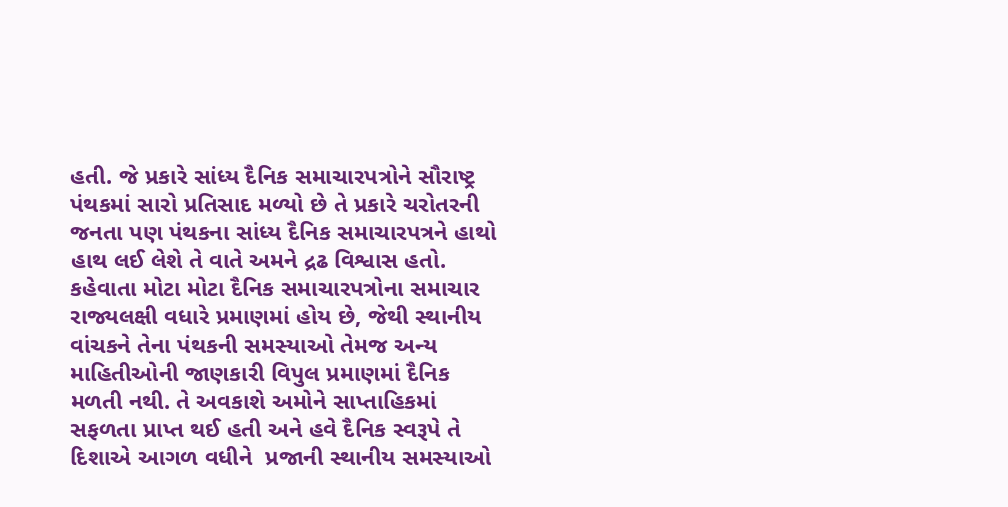હતી. જે પ્રકારે સાંધ્ય દૈનિક સમાચારપત્રોને સૌરાષ્ટ્ર પંથકમાં સારો પ્રતિસાદ મળ્યો છે તે પ્રકારે ચરોતરની જનતા પણ પંથકના સાંધ્ય દૈનિક સમાચારપત્રને હાથો હાથ લઈ લેશે તે વાતે અમને દ્રઢ વિશ્વાસ હતો. કહેવાતા મોટા મોટા દૈનિક સમાચારપત્રોના સમાચાર રાજ્યલક્ષી વધારે પ્રમાણમાં હોય છે, જેથી સ્થાનીય વાંચકને તેના પંથકની સમસ્યાઓ તેમજ અન્ય માહિતીઓની જાણકારી વિપુલ પ્રમાણમાં દૈનિક મળતી નથી. તે અવકાશે અમોને સાપ્તાહિકમાં સફળતા પ્રાપ્ત થઈ હતી અને હવે દૈનિક સ્વરૂપે તે દિશાએ આગળ વધીને  પ્રજાની સ્થાનીય સમસ્યાઓ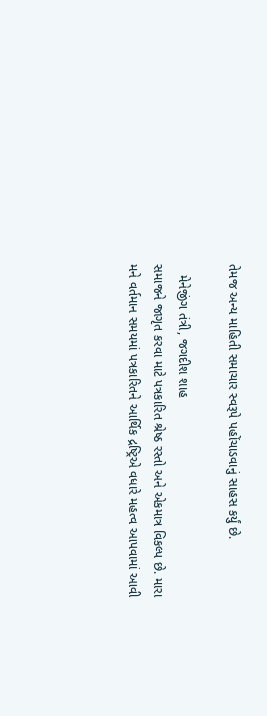તેમજ અન્ય માહિતી સમાચાર સ્વરૂપે પહોંચાડવાનું સાહસ કર્યું છે.

   મેનેજીંગ તંત્રી, જગદીશ શાહ
સમાજને જાગૃત કરવા માટે પત્રકારિત શ્રેષ્ઠ રસ્તો અને એકમાત્ર વિકલ્પ છે. મારા મને વર્તમાન સમયમાં પત્રકારિતને આર્થિક દ્રષ્ટ્રિએ વધારે મહત્વ આપવામાં આવી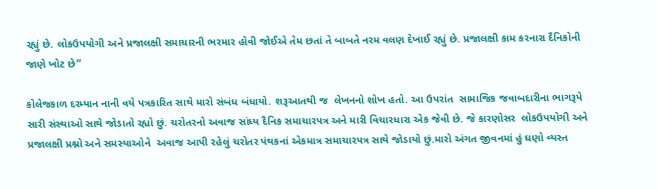રહ્યું છે. લોકઉપયોગી અને પ્રજાલક્ષી સમાચારની ભરમાર હોવી જોઈએ તેમ છતાં તે બાબતે નરમ વલણ દેખાઈ રહ્યું છે. પ્રજાલક્ષી કામ કરનારા દૈનિકોની જાણે ખોટ છે”

કોલેજકાળ દરમ્યાન નાની વયે પત્રકારિત સાથે મારો સંબંધ બંધાયો. શરૂઆતથી જ  લેખનનો શોખ હતો. આ ઉપરાંત  સામાજિક જવાબદારીના ભાગરૂપે સારી સંસ્થાઓ સાથે જોડાતો રહ્યો છું. ચરોતરનો અવાજ સાંધ્ય દૈનિક સમાચારપત્ર અને મારી વિચારધારા એક જેવી છે. જે કારણોસર  લોકઉપયોગી અને પ્રજાલક્ષી પ્રશ્નો અને સમસ્યાઓને  અવાજ આપી રહેલું ચરોતર પંથકનાં એકમાત્ર સમાચારપત્ર સાથે જોડાયો છું.મારો અંગત જીવનમાં હું ઘણો વ્યસ્ત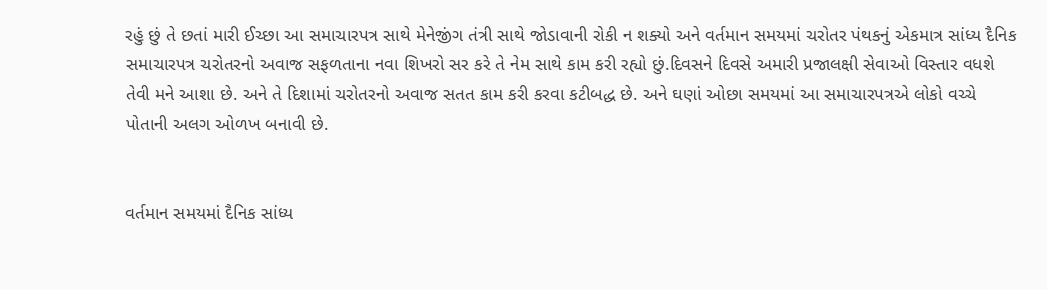રહું છું તે છતાં મારી ઈચ્છા આ સમાચારપત્ર સાથે મેનેજીંગ તંત્રી સાથે જોડાવાની રોકી ન શક્યો અને વર્તમાન સમયમાં ચરોતર પંથકનું એકમાત્ર સાંધ્ય દૈનિક સમાચારપત્ર ચરોતરનો અવાજ સફળતાના નવા શિખરો સર કરે તે નેમ સાથે કામ કરી રહ્યો છું.દિવસને દિવસે અમારી પ્રજાલક્ષી સેવાઓ વિસ્તાર વધશે તેવી મને આશા છે. અને તે દિશામાં ચરોતરનો અવાજ સતત કામ કરી કરવા કટીબદ્ધ છે. અને ઘણાં ઓછા સમયમાં આ સમાચારપત્રએ લોકો વચ્ચે પોતાની અલગ ઓળખ બનાવી છે.


વર્તમાન સમયમાં દૈનિક સાંધ્ય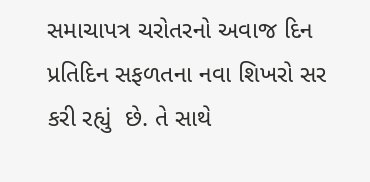સમાચાપત્ર ચરોતરનો અવાજ દિન પ્રતિદિન સફળતના નવા શિખરો સર કરી રહ્યું  છે. તે સાથે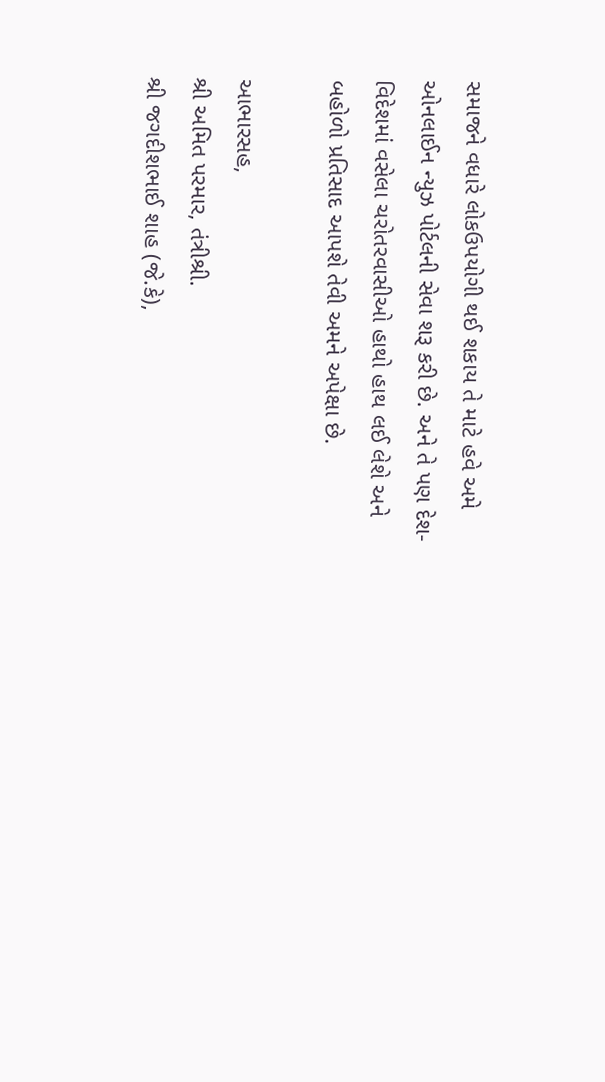સમાજને વધારે લોકઉપયોગી થઈ શકાય તે માટે હવે અમે ઓનલાઈન ન્યુઝ પોર્ટલની સેવા શરૂ કરી છે. અને તે પણ દેશ-વિદેશમાં વસેલા ચરોતરવાસીઓ હાથો હાથ લઈ લેશે અને બહોળો પ્રતિસાદ આપશે તેવી અમને અપેક્ષા છે.

આભારસહ,
શ્રી અમિત પરમાર, તંત્રીશ્રી.
શ્રી જગદીશભાઈ શાહ (જે.કે),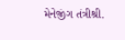મેનેજીંગ તંત્રીશ્રી.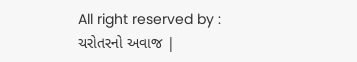All right reserved by : ચરોતરનો અવાજ |